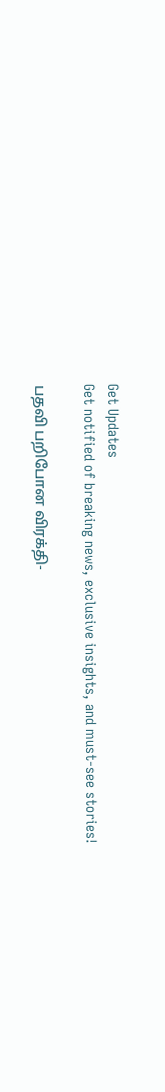Get Updates
Get notified of breaking news, exclusive insights, and must-see stories!

பதவி பறிபோன விரக்தி-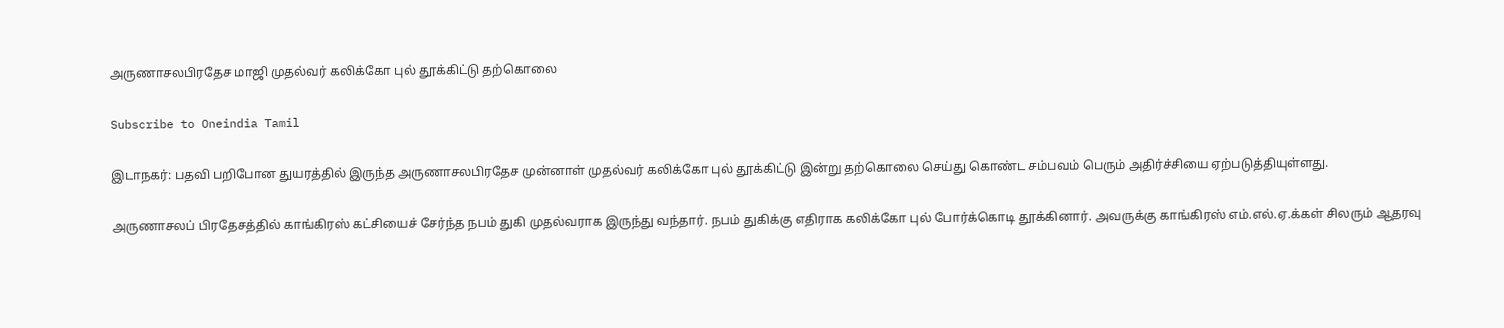அருணாசலபிரதேச மாஜி முதல்வர் கலிக்கோ புல் தூக்கிட்டு தற்கொலை

Subscribe to Oneindia Tamil

இடாநகர்: பதவி பறிபோன துயரத்தில் இருந்த அருணாசலபிரதேச முன்னாள் முதல்வர் கலிக்கோ புல் தூக்கிட்டு இன்று தற்கொலை செய்து கொண்ட சம்பவம் பெரும் அதிர்ச்சியை ஏற்படுத்தியுள்ளது.

அருணாசலப் பிரதேசத்தில் காங்கிரஸ் கட்சியைச் சேர்ந்த நபம் துகி முதல்வராக இருந்து வந்தார். நபம் துகிக்கு எதிராக கலிக்கோ புல் போர்க்கொடி தூக்கினார். அவருக்கு காங்கிரஸ் எம்.எல்.ஏ.க்கள் சிலரும் ஆதரவு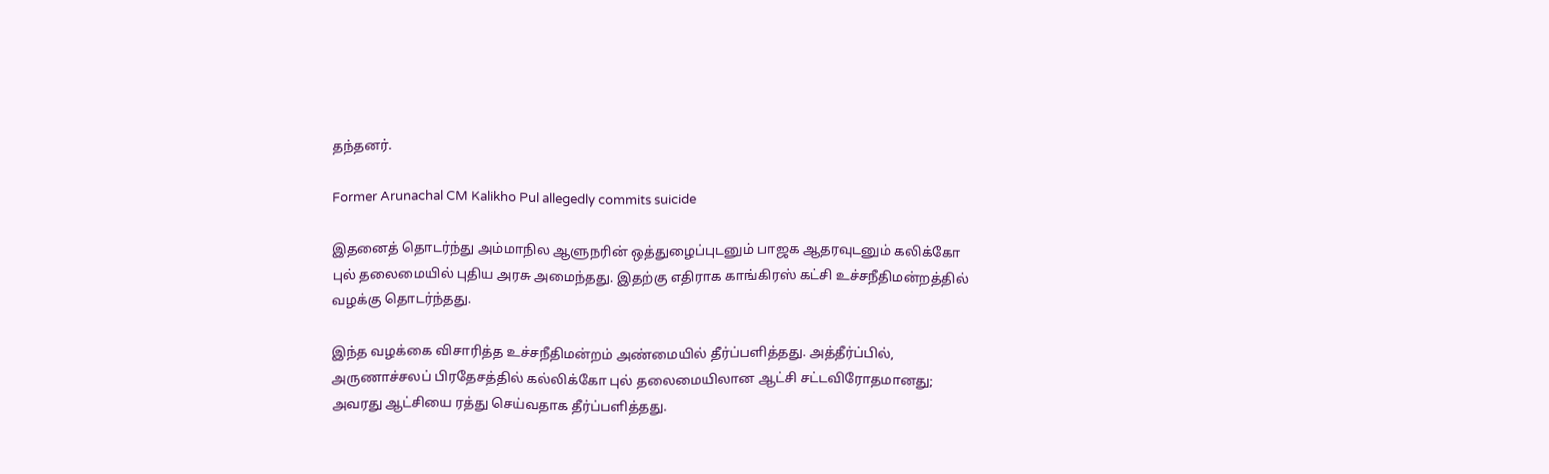தந்தனர்.

Former Arunachal CM Kalikho Pul allegedly commits suicide

இதனைத் தொடர்ந்து அம்மாநில ஆளுநரின் ஒத்துழைப்புடனும் பாஜக ஆதரவுடனும் கலிக்கோ புல் தலைமையில் புதிய அரசு அமைந்தது. இதற்கு எதிராக காங்கிரஸ் கட்சி உச்சநீதிமன்றத்தில் வழக்கு தொடர்ந்தது.

இந்த வழக்கை விசாரித்த உச்சநீதிமன்றம் அண்மையில் தீர்ப்பளித்தது. அத்தீர்ப்பில், அருணாச்சலப் பிரதேசத்தில் கல்லிக்கோ புல் தலைமையிலான ஆட்சி சட்டவிரோதமானது; அவரது ஆட்சியை ரத்து செய்வதாக தீர்ப்பளித்தது.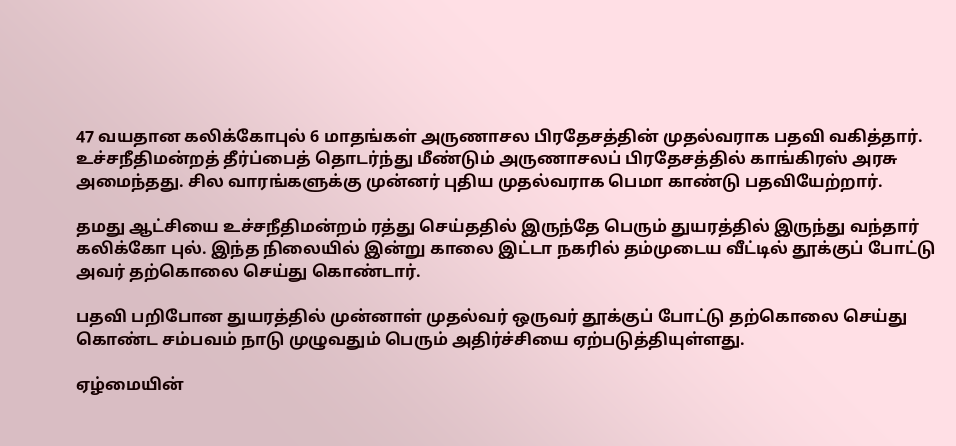47 வயதான கலிக்கோபுல் 6 மாதங்கள் அருணாசல பிரதேசத்தின் முதல்வராக பதவி வகித்தார். உச்சநீதிமன்றத் தீர்ப்பைத் தொடர்ந்து மீண்டும் அருணாசலப் பிரதேசத்தில் காங்கிரஸ் அரசு அமைந்தது. சில வாரங்களுக்கு முன்னர் புதிய முதல்வராக பெமா காண்டு பதவியேற்றார்.

தமது ஆட்சியை உச்சநீதிமன்றம் ரத்து செய்ததில் இருந்தே பெரும் துயரத்தில் இருந்து வந்தார் கலிக்கோ புல். இந்த நிலையில் இன்று காலை இட்டா நகரில் தம்முடைய வீட்டில் தூக்குப் போட்டு அவர் தற்கொலை செய்து கொண்டார்.

பதவி பறிபோன துயரத்தில் முன்னாள் முதல்வர் ஒருவர் தூக்குப் போட்டு தற்கொலை செய்து கொண்ட சம்பவம் நாடு முழுவதும் பெரும் அதிர்ச்சியை ஏற்படுத்தியுள்ளது.

ஏழ்மையின்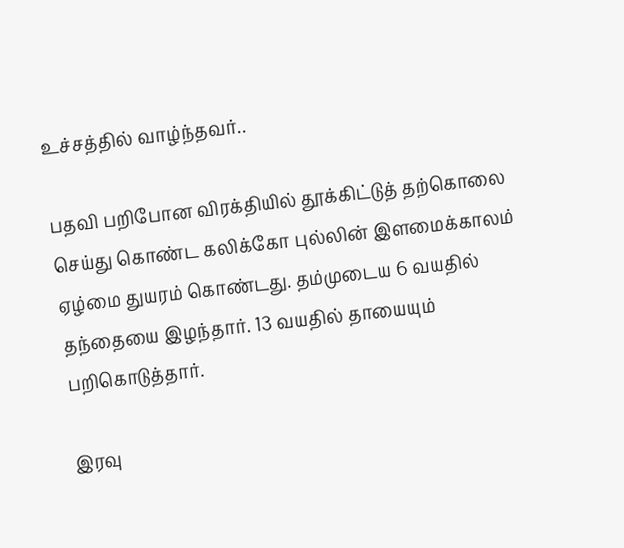உச்சத்தில் வாழ்ந்தவர்..

பதவி பறிபோன விரக்தியில் தூக்கிட்டுத் தற்கொலை செய்து கொண்ட கலிக்கோ புல்லின் இளமைக்காலம் ஏழ்மை துயரம் கொண்டது. தம்முடைய 6 வயதில் தந்தையை இழந்தார். 13 வயதில் தாயையும் பறிகொடுத்தார்.

இரவு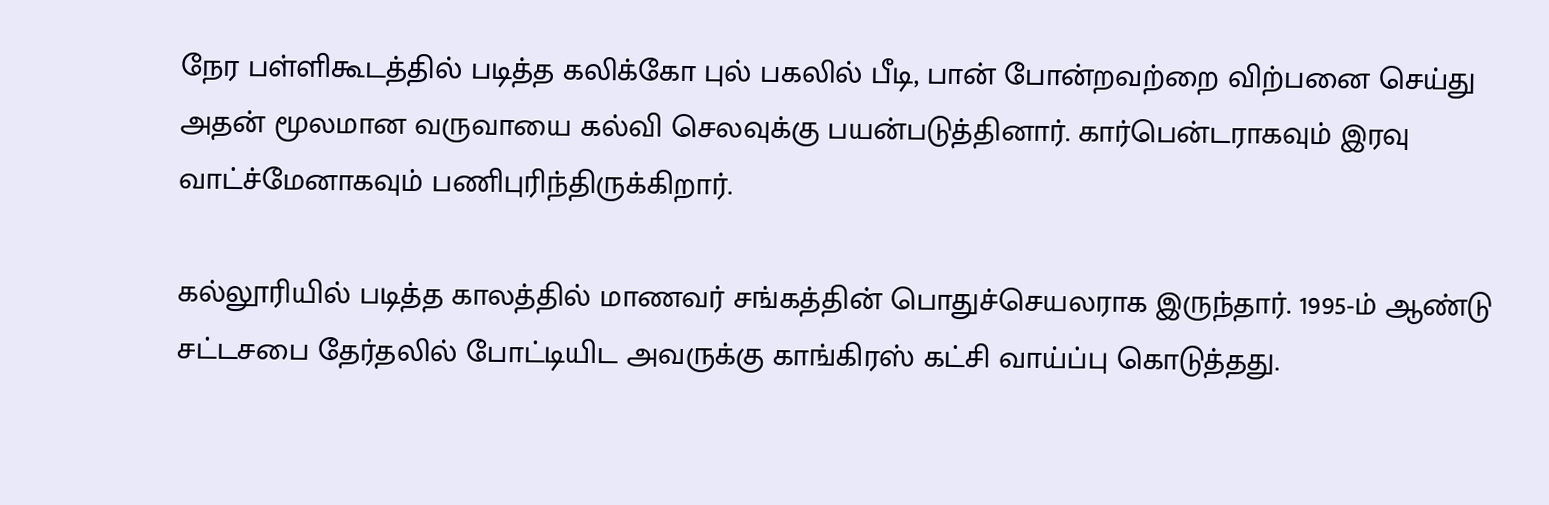நேர பள்ளிகூடத்தில் படித்த கலிக்கோ புல் பகலில் பீடி, பான் போன்றவற்றை விற்பனை செய்து அதன் மூலமான வருவாயை கல்வி செலவுக்கு பயன்படுத்தினார். கார்பென்டராகவும் இரவு வாட்ச்மேனாகவும் பணிபுரிந்திருக்கிறார்.

கல்லூரியில் படித்த காலத்தில் மாணவர் சங்கத்தின் பொதுச்செயலராக இருந்தார். 1995-ம் ஆண்டு சட்டசபை தேர்தலில் போட்டியிட அவருக்கு காங்கிரஸ் கட்சி வாய்ப்பு கொடுத்தது.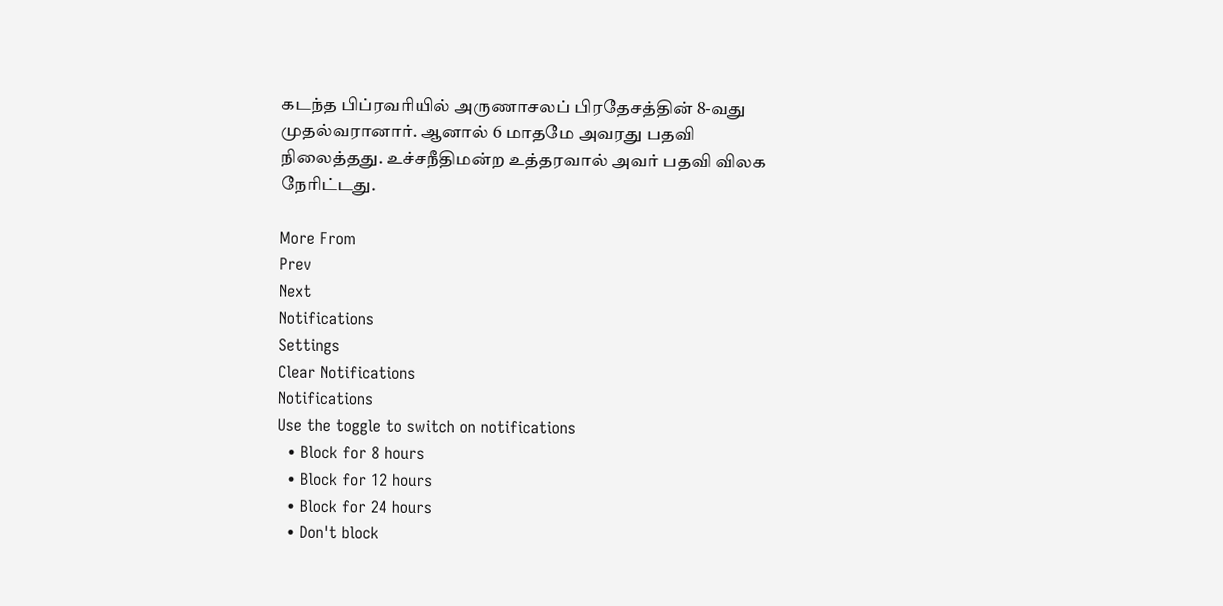கடந்த பிப்ரவரியில் அருணாசலப் பிரதேசத்தின் 8-வது முதல்வரானார். ஆனால் 6 மாதமே அவரது பதவி நிலைத்தது. உச்சநீதிமன்ற உத்தரவால் அவர் பதவி விலக நேரிட்டது.

More From
Prev
Next
Notifications
Settings
Clear Notifications
Notifications
Use the toggle to switch on notifications
  • Block for 8 hours
  • Block for 12 hours
  • Block for 24 hours
  • Don't block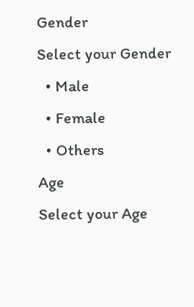Gender
Select your Gender
  • Male
  • Female
  • Others
Age
Select your Age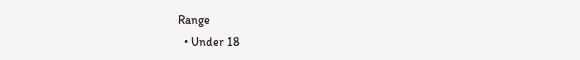Range
  • Under 18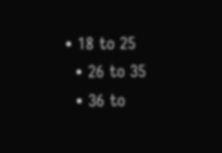• 18 to 25
  • 26 to 35
  • 36 to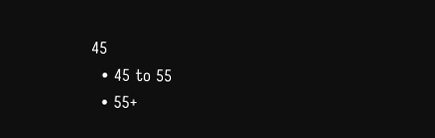45
  • 45 to 55
  • 55+